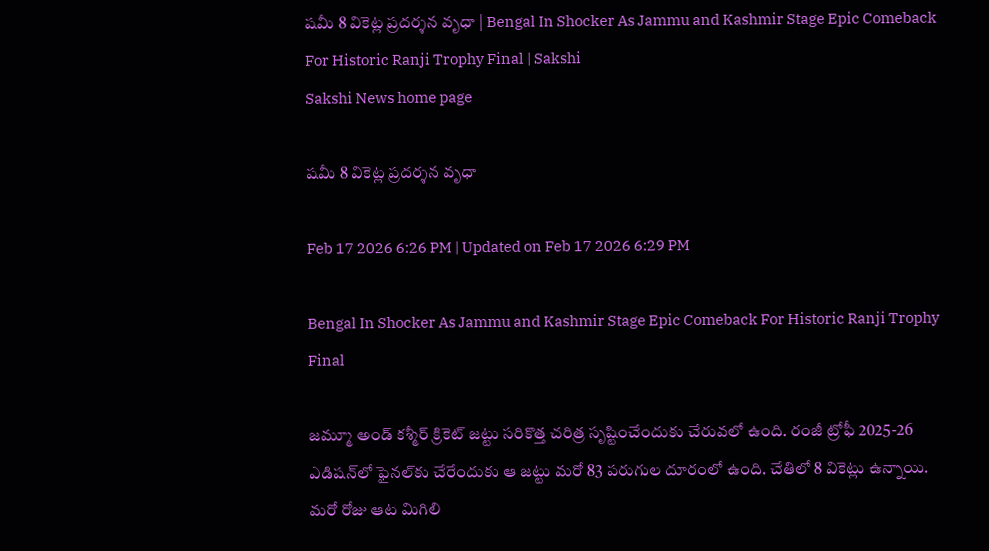షమీ 8 వికెట్ల ప్రదర్శన వృధా | Bengal In Shocker As Jammu and Kashmir Stage Epic Comeback For Historic Ranji Trophy Final | Sakshi
Sakshi News home page

షమీ 8 వికెట్ల ప్రదర్శన వృధా

Feb 17 2026 6:26 PM | Updated on Feb 17 2026 6:29 PM

Bengal In Shocker As Jammu and Kashmir Stage Epic Comeback For Historic Ranji Trophy Final

జమ్మూ అండ్‌ కశ్మీర్‌ క్రికెట్‌ జట్టు సరికొత్త చరిత్ర సృష్టించేందుకు చేరువలో ఉంది. రంజీ ట్రోఫీ 2025-26 ఎడిషన్‌లో ఫైనల్‌కు చేరేందుకు ఆ జట్టు మరో 83 పరుగుల దూరంలో ఉంది. చేతిలో 8 వికెట్లు ఉన్నాయి. మరో రోజు ఆట మిగిలి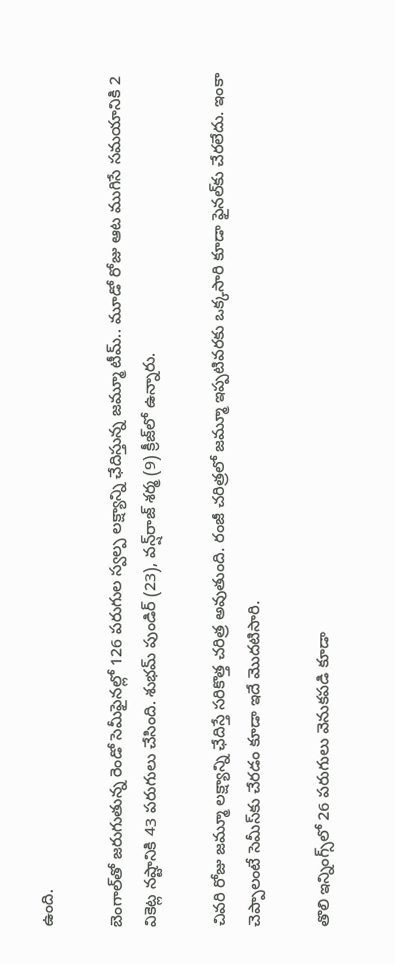ఉంది.

బెంగాల్‌తో జరుగుతున్న రెండో సెమీఫైనల్లో 126 పరుగుల స్వల్ప లక్ష్యాన్ని ఛేదిస్తున్న జమ్మూ టీమ్‌.. మూడో రోజు ఆట ముగిసే సమయానికి 2 వికెట్ల నష్టానికి 43 పరుగులు చేసింది. శుభమ్‌ పుండిర్‌ (23), వన్ష్‌రాజ్‌ శర్మ (9) క్రీజ్‌లో ఉన్నారు.

చివరి రోజు జమ్మూ లక్ష్యాన్ని ఛేదిస్తే సరికొత్త చరిత్ర అవుతుంది. రంజీ చరిత్రలో జమ్మూ ఇప్పటివరకు ఒక్కసారి కూడా ఫైనల్‌కు చేరలేదు. ఇంకా చెప్పాలంటే సెమీస్‌కు చేరడం కూడా ఇదే మొదటిసారి.

తొలి ఇన్నింగ్స్‌లో 26 పరుగులు వెనుకపడి కూడా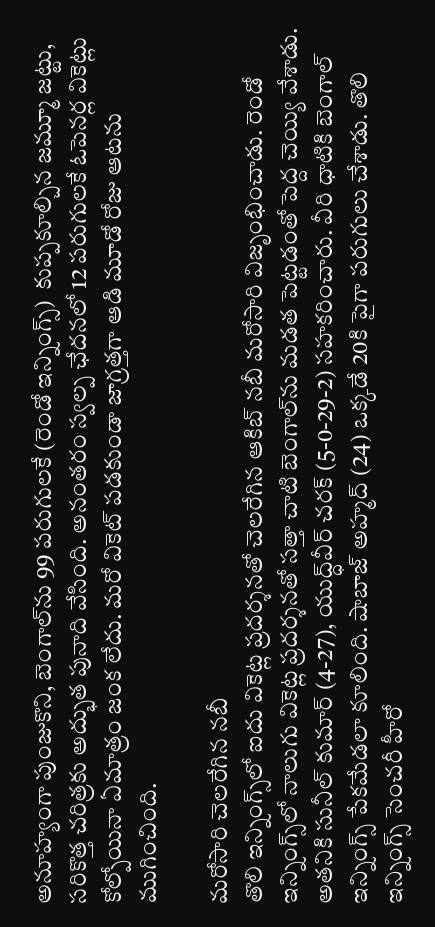అనూహ్యంగా పుంజుకొని, బెంగాల్‌ను 99 పరుగులకే (రెండో ఇన్నింగ్స్‌)  కుప్పకూల్చిన జమ్మూ జట్టు, సరికొత్త చరిత్రకు అద్భుత పునాది వేసింది. అనంతరం స్వల్ప ఛేదనలో 12 పరుగులకే ఓపెనర్ల వికెట్లు కోల్పోయినా ఏమాత్రం జంక లేదు. మరో వికెట్‌ పడకుండా జాగ్రత్తగా ఆడి మూడో రోజు ఆటను ముగించింది.

మరోసారి చెలరేగిన నబీ
తొలి ఇన్నింగ్స్‌లో ఐదు వికెట్ల ప్రదర్శనతో చెలరేగిన ఆకిబ్‌ నబీ మరోసారి విజృంభించాడు. రెండో ఇన్నింగ్స్‌లో నాలుగు వికెట్ల ప్రదర్శనతో సత్తా చాటి బెంగాల్‌ను మడత పెట్టడంతో పెద్ద చెయ్యి వేశాడు. అతనికి సునీల్‌ కుమార్‌ (4-27), యుద్ధ్‌వీర్‌ చరక్‌ (5-0-29-2) సహకరించారు. వీరి ధాటికి బెంగాల్‌ ఇన్నింగ్స్‌ పేకమేడలా కూలింది. షాబాజ్‌ అహ్మద్‌ (24) ఒక్కడే 20కి పైగా పరుగులు చేశాడు. తొలి ఇన్నింగ్స్‌ సెంచరీ హీరో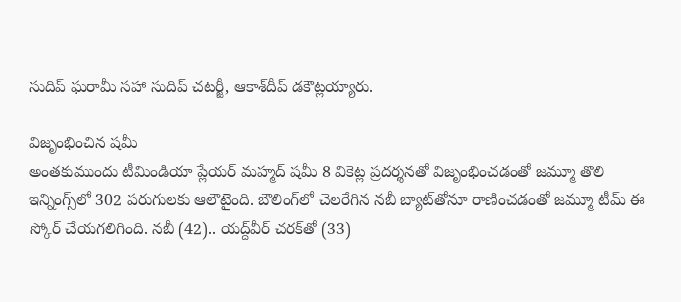సుదిప్‌ ఘరామీ సహా సుదిప్‌ చటర్జీ, ఆకాశ్‌దీప్‌ డకౌట్లయ్యారు.

విజృంభించిన షమీ
అంతకుముందు టీమిండియా ప్లేయర్‌ మహ్మద్‌ షమీ 8 వికెట్ల ప్రదర్శనతో విజృంభించడంతో జమ్మూ తొలి ఇన్నింగ్స్‌లో 302 పరుగులకు ఆలౌటైంది. బౌలింగ్‌లో చెలరేగిన నబీ బ్యాట్‌తోనూ రాణించడంతో జమ్మూ టీమ్‌ ఈ స్కోర్‌ చేయగలిగింది. నబీ (42).. యద్ద్‌వీర్‌ చరక్‌తో (33)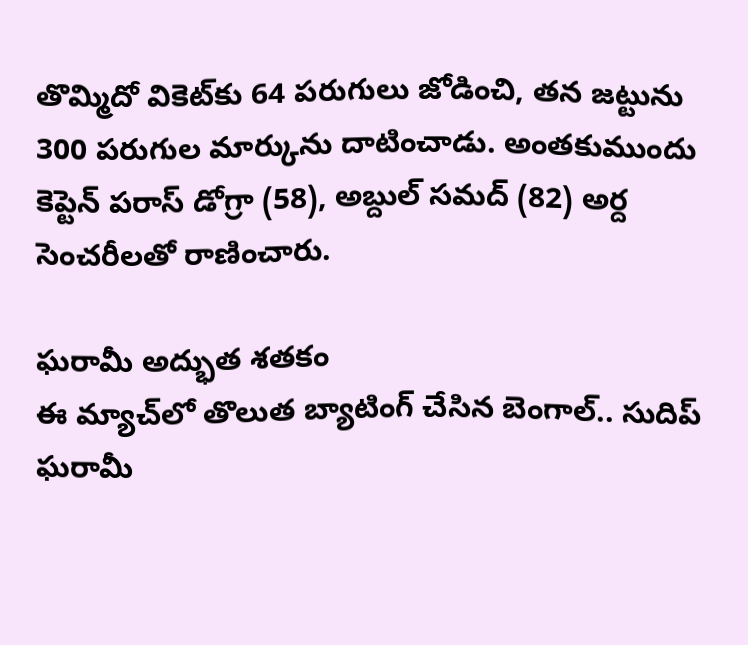తొమ్మిదో వికెట్‌కు 64 పరుగులు జోడించి, తన జట్టును 300 పరుగుల మార్కును దాటించాడు. అంతకుముందు కెప్టెన్‌ పరాస్‌ డోగ్రా (58), అబ్దుల్‌ సమద్‌ (82) అర్ద సెంచరీలతో రాణించారు.

ఘరామీ అద్భుత శతకం
ఈ మ్యాచ్‌లో తొలుత బ్యాటింగ్‌ చేసిన బెంగాల్‌.. సుదిప్‌ ఘరామీ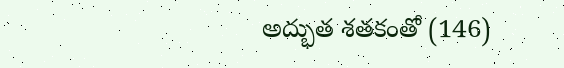అద్భుత శతకంతో (146)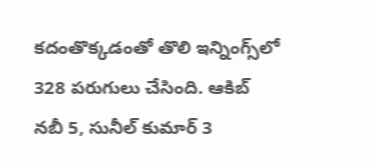కదంతొక్కడంతో తొలి ఇన్నింగ్స్‌లో 328 పరుగులు చేసింది. ఆకిబ్‌ నబీ 5, సునీల్‌ కుమార్‌ 3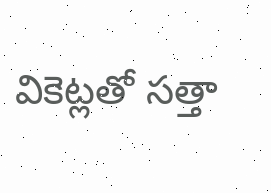వికెట్లతో సత్తా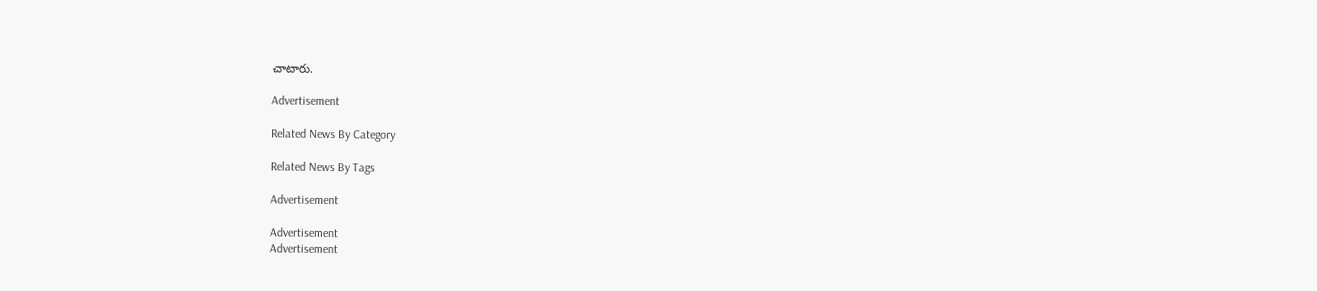చాటారు.

Advertisement

Related News By Category

Related News By Tags

Advertisement

Advertisement
Advertisement